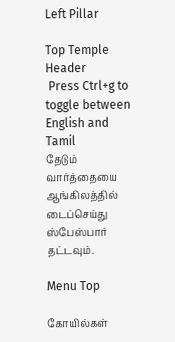Left Pillar

Top Temple Header
 Press Ctrl+g to toggle between English and Tamil
தேடும் வார்த்தையை ஆங்கிலத்தில் டைப்செய்து ஸ்பேஸ்பார் தட்டவும்.

Menu Top

கோயில்கள்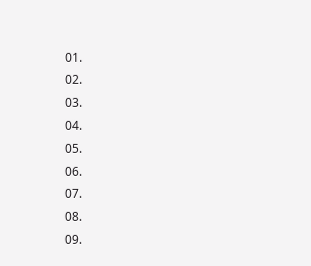01.
02.
03.
04.
05.
06.
07.
08.
09.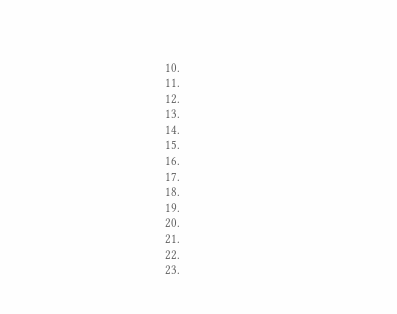10.
11.
12.
13.
14.
15.
16.
17.
18.
19.
20.
21.
22.
23.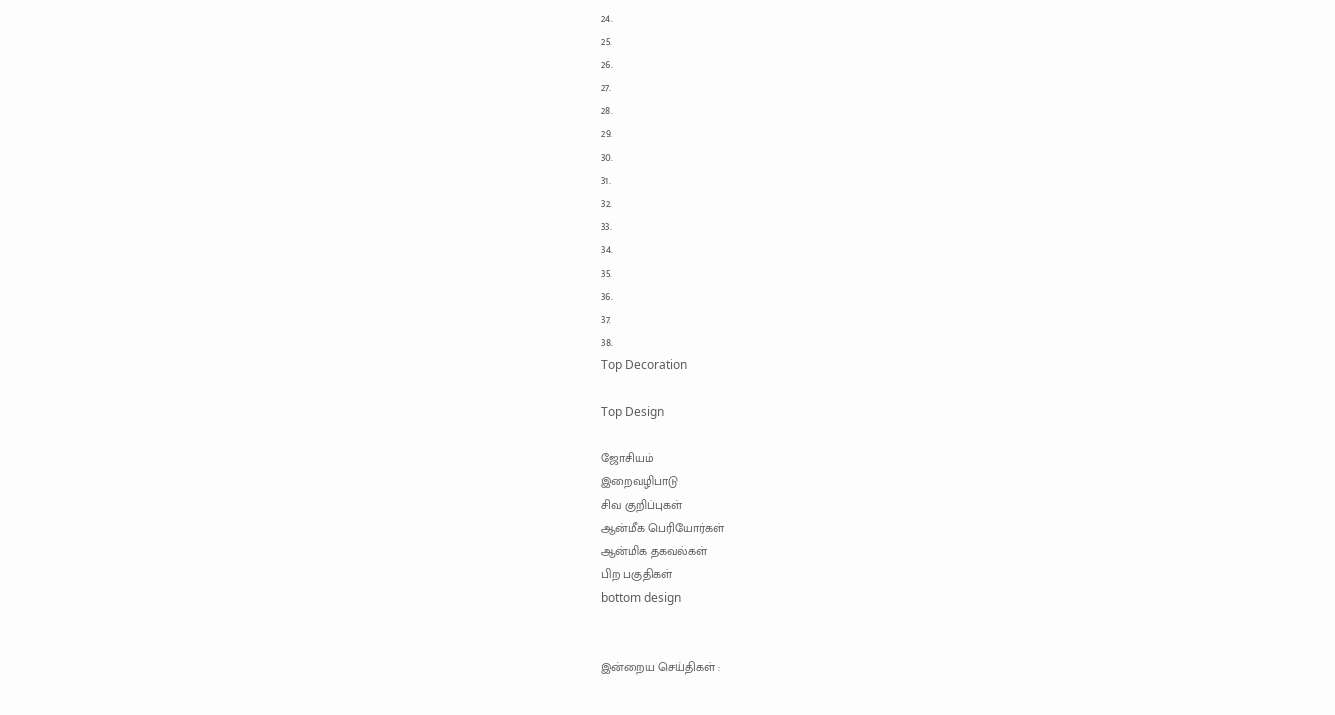24.
25.
26.
27.
28.
29.
30.
31.
32.
33.
34.
35.
36.
37.
38.
Top Decoration

Top Design

ஜோசியம்
இறைவழிபாடு
சிவ குறிப்புகள்
ஆன்மீக பெரியோர்கள்
ஆன்மிக தகவல்கள்
பிற பகுதிகள்
bottom design


இன்றைய செய்திகள் :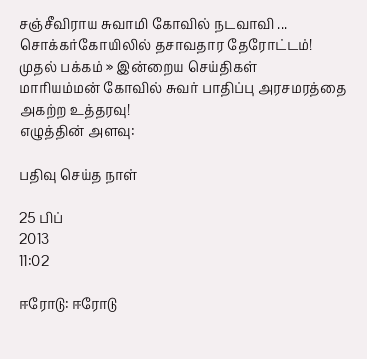சஞ்சீவிராய சுவாமி கோவில் நடவாவி ... சொக்கர்கோயிலில் தசாவதார தேரோட்டம்!
முதல் பக்கம் » இன்றைய செய்திகள்
மாரியம்மன் கோவில் சுவர் பாதிப்பு அரசமரத்தை அகற்ற உத்தரவு!
எழுத்தின் அளவு:

பதிவு செய்த நாள்

25 பிப்
2013
11:02

ஈரோடு: ஈரோடு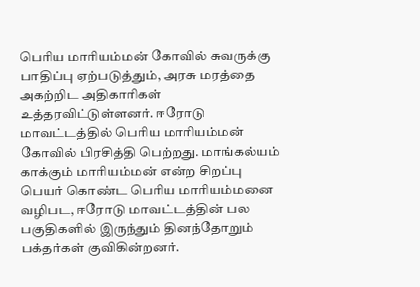பெரிய மாரியம்மன் கோவில் சுவருக்கு பாதிப்பு ஏற்படுத்தும், அரசு மரத்தை அகற்றிட அதிகாரிகள் உத்தரவிட்டுள்ளனர். ஈரோடு மாவட்டத்தில் பெரிய மாரியம்மன் கோவில் பிரசித்தி பெற்றது. மாங்கல்யம் காக்கும் மாரியம்மன் என்ற சிறப்பு பெயர் கொண்ட பெரிய மாரியம்மனை வழிபட, ஈரோடு மாவட்டத்தின் பல பகுதிகளில் இருந்தும் தினந்தோறும் பக்தர்கள் குவிகின்றனர்.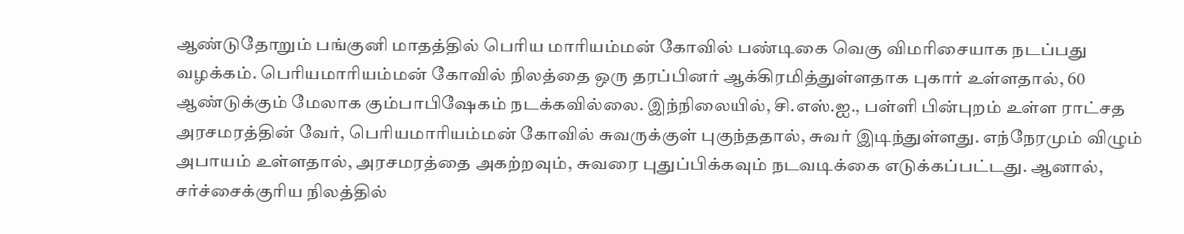ஆண்டுதோறும் பங்குனி மாதத்தில் பெரிய மாரியம்மன் கோவில் பண்டிகை வெகு விமரிசையாக நடப்பது வழக்கம். பெரியமாரியம்மன் கோவில் நிலத்தை ஒரு தரப்பினர் ஆக்கிரமித்துள்ளதாக புகார் உள்ளதால், 60 ஆண்டுக்கும் மேலாக கும்பாபிஷேகம் நடக்கவில்லை. இந்நிலையில், சி.எஸ்.ஐ., பள்ளி பின்புறம் உள்ள ராட்சத அரசமரத்தின் வேர், பெரியமாரியம்மன் கோவில் சுவருக்குள் புகுந்ததால், சுவர் இடிந்துள்ளது. எந்நேரமும் விழும் அபாயம் உள்ளதால், அரசமரத்தை அகற்றவும், சுவரை புதுப்பிக்கவும் நடவடிக்கை எடுக்கப்பட்டது. ஆனால், சர்ச்சைக்குரிய நிலத்தில்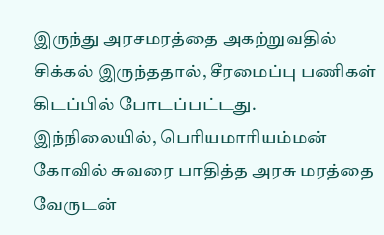இருந்து அரசமரத்தை அகற்றுவதில் சிக்கல் இருந்ததால், சீரமைப்பு பணிகள் கிடப்பில் போடப்பட்டது. இந்நிலையில், பெரியமாரியம்மன் கோவில் சுவரை பாதித்த அரசு மரத்தை வேருடன்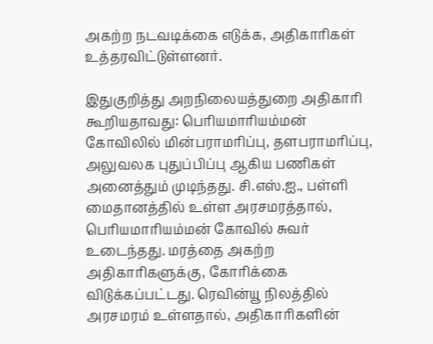அகற்ற நடவடிக்கை எடுக்க, அதிகாரிகள் உத்தரவிட்டுள்ளனர்.

இதுகுறித்து அறநிலையத்துறை அதிகாரி கூறியதாவது: பெரியமாரியம்மன் கோவிலில் மின்பராமரிப்பு, தளபராமரிப்பு, அலுவலக புதுப்பிப்பு ஆகிய பணிகள் அனைத்தும் முடிந்தது. சி.எஸ்.ஐ., பள்ளி மைதானத்தில் உள்ள அரசமரத்தால், பெரியமாரியம்மன் கோவில் சுவர் உடைந்தது. மரத்தை அகற்ற அதிகாரிகளுக்கு, கோரிக்கை விடுக்கப்பட்டது. ரெவின்யூ நிலத்தில் அரசமரம் உள்ளதால், அதிகாரிகளின்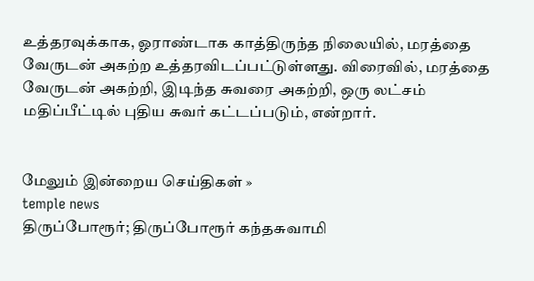உத்தரவுக்காக, ஓராண்டாக காத்திருந்த நிலையில், மரத்தை வேருடன் அகற்ற உத்தரவிடப்பட்டுள்ளது. விரைவில், மரத்தை வேருடன் அகற்றி, இடிந்த சுவரை அகற்றி, ஒரு லட்சம் மதிப்பீட்டில் புதிய சுவர் கட்டப்படும், என்றார்.


மேலும் இன்றைய செய்திகள் »
temple news
திருப்போரூர்; திருப்போரூர் கந்தசுவாமி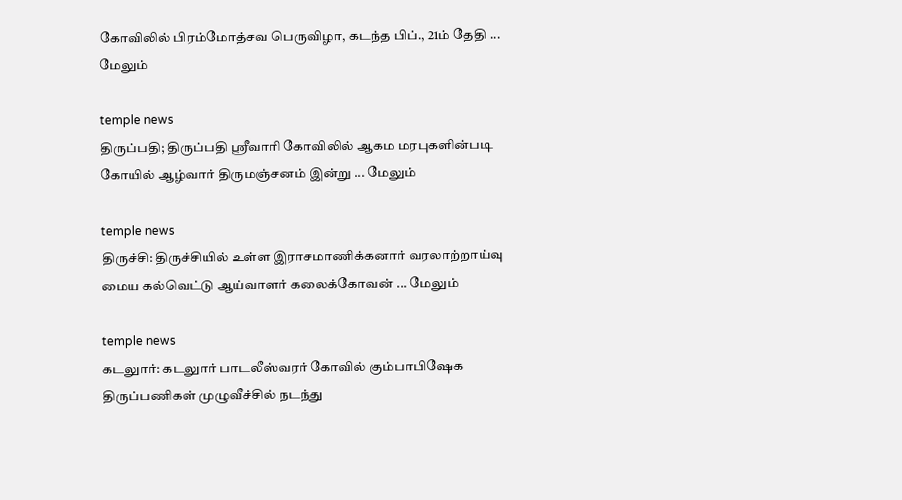கோவிலில் பிரம்மோத்சவ பெருவிழா, கடந்த பிப்., 21ம் தேதி ... மேலும்

temple news
திருப்பதி; திருப்பதி ஸ்ரீவாரி கோவிலில் ஆகம மரபுகளின்படி கோயில் ஆழ்வார் திருமஞ்சனம் இன்று ... மேலும்

temple news
திருச்சி: திருச்சியில் உள்ள இராசமாணிக்கனார் வரலாற்றாய்வு மைய கல்வெட்டு ஆய்வாளர் கலைக்கோவன் ... மேலும்

temple news
கடலுார்: கடலுார் பாடலீஸ்வரர் கோவில் கும்பாபிஷேக திருப்பணிகள் முழுவீச்சில் நடந்து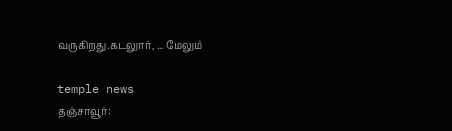வருகிறது.கடலுார், ... மேலும்

temple news
தஞ்சாவூர்: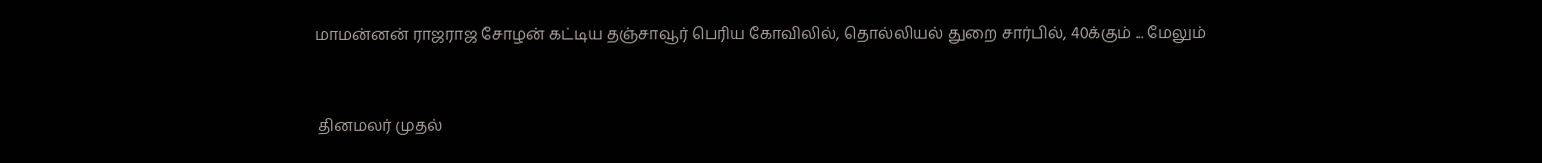மாமன்னன் ராஜராஜ சோழன் கட்டிய தஞ்சாவூர் பெரிய கோவிலில், தொல்லியல் துறை சார்பில், 40க்கும் ... மேலும்


 தினமலர் முதல்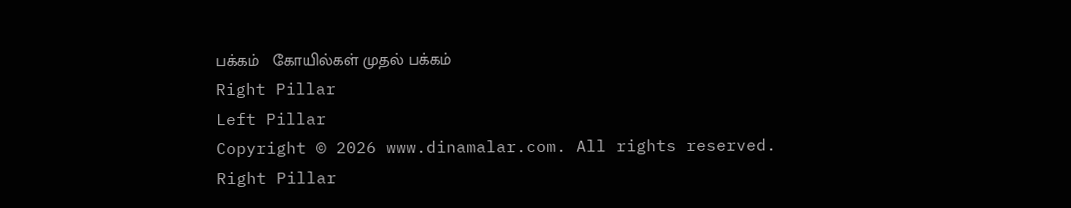பக்கம்   கோயில்கள் முதல் பக்கம்
Right Pillar
Left Pillar
Copyright © 2026 www.dinamalar.com. All rights reserved.
Right Pillar